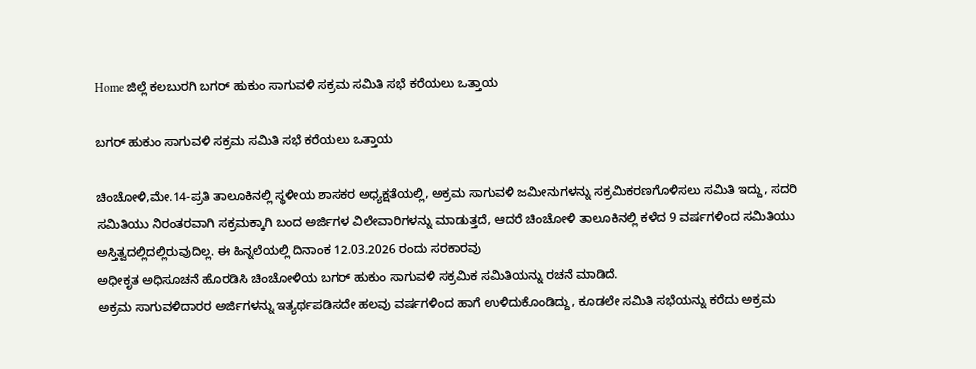Home ಜಿಲ್ಲೆ ಕಲಬುರಗಿ ಬಗರ್ ಹುಕುಂ ಸಾಗುವಳಿ ಸಕ್ರಮ ಸಮಿತಿ ಸಭೆ ಕರೆಯಲು ಒತ್ತಾಯ

ಬಗರ್ ಹುಕುಂ ಸಾಗುವಳಿ ಸಕ್ರಮ ಸಮಿತಿ ಸಭೆ ಕರೆಯಲು ಒತ್ತಾಯ

ಚಿಂಚೋಳಿ,ಮೇ.14-ಪ್ರತಿ ತಾಲೂಕಿನಲ್ಲಿ ಸ್ಥಳೀಯ ಶಾಸಕರ ಅಧ್ಯಕ್ಷತೆಯಲ್ಲಿ, ಅಕ್ರಮ ಸಾಗುವಳಿ ಜಮೀನುಗಳನ್ನು ಸಕ್ರಮಿಕರಣಗೊಳಿಸಲು ಸಮಿತಿ ಇದ್ದು, ಸದರಿ ಸಮಿತಿಯು ನಿರಂತರವಾಗಿ ಸಕ್ರಮಕ್ಕಾಗಿ ಬಂದ ಅರ್ಜಿಗಳ ವಿಲೇವಾರಿಗಳನ್ನು ಮಾಡುತ್ತದೆ, ಆದರೆ ಚಿಂಚೋಳಿ ತಾಲೂಕಿನಲ್ಲಿ ಕಳೆದ 9 ವರ್ಷಗಳಿಂದ ಸಮಿತಿಯು ಅಸ್ತಿತ್ವದಲ್ಲಿದಲ್ಲಿರುವುದಿಲ್ಲ. ಈ ಹಿನ್ನಲೆಯಲ್ಲಿ ದಿನಾಂಕ 12.03.2026 ರಂದು ಸರಕಾರವು
ಅಧೀಕೃತ ಅಧಿಸೂಚನೆ ಹೊರಡಿಸಿ ಚಿಂಚೋಳಿಯ ಬಗರ್ ಹುಕುಂ ಸಾಗುವಳಿ ಸಕ್ರಮಿಕ ಸಮಿತಿಯನ್ನು ರಚನೆ ಮಾಡಿದೆ.
ಅಕ್ರಮ ಸಾಗುವಳಿದಾರರ ಅರ್ಜಿಗಳನ್ನು ಇತ್ಯರ್ಥಪಡಿಸದೇ ಹಲವು ವರ್ಷಗಳಿಂದ ಹಾಗೆ ಉಳಿದುಕೊಂಡಿದ್ದು, ಕೂಡಲೇ ಸಮಿತಿ ಸಭೆಯನ್ನು ಕರೆದು ಅಕ್ರಮ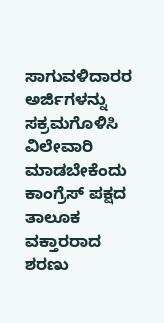ಸಾಗುವಳಿದಾರರ ಅರ್ಜಿಗಳನ್ನು ಸಕ್ರಮಗೊಳಿಸಿ ವಿಲೇವಾರಿ ಮಾಡಬೇಕೆಂದು ಕಾಂಗ್ರೆಸ್ ಪಕ್ಷದ ತಾಲೂಕ ವಕ್ತಾರರಾದ ಶರಣು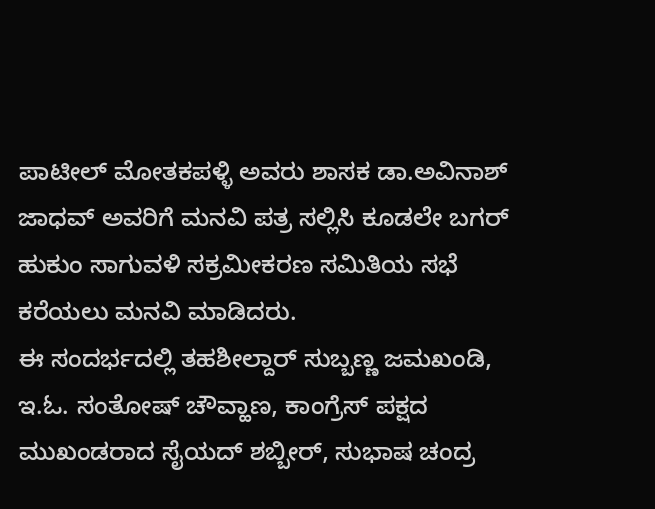ಪಾಟೀಲ್ ಮೋತಕಪಳ್ಳಿ ಅವರು ಶಾಸಕ ಡಾ.ಅವಿನಾಶ್ ಜಾಧವ್ ಅವರಿಗೆ ಮನವಿ ಪತ್ರ ಸಲ್ಲಿಸಿ ಕೂಡಲೇ ಬಗರ್ ಹುಕುಂ ಸಾಗುವಳಿ ಸಕ್ರಮೀಕರಣ ಸಮಿತಿಯ ಸಭೆ ಕರೆಯಲು ಮನವಿ ಮಾಡಿದರು.
ಈ ಸಂದರ್ಭದಲ್ಲಿ ತಹಶೀಲ್ದಾರ್ ಸುಬ್ಬಣ್ಣ ಜಮಖಂಡಿ, ಇ.ಓ. ಸಂತೋಷ್ ಚೌವ್ಹಾಣ, ಕಾಂಗ್ರೆಸ್ ಪಕ್ಷದ ಮುಖಂಡರಾದ ಸೈಯದ್ ಶಬ್ಬೀರ್, ಸುಭಾಷ ಚಂದ್ರ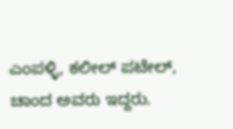ಎಂಪಳ್ಳಿ, ಕಲೀಲ್ ಪಟೇಲ್, ಚಾಂದ ಅವರು ಇದ್ದರು.